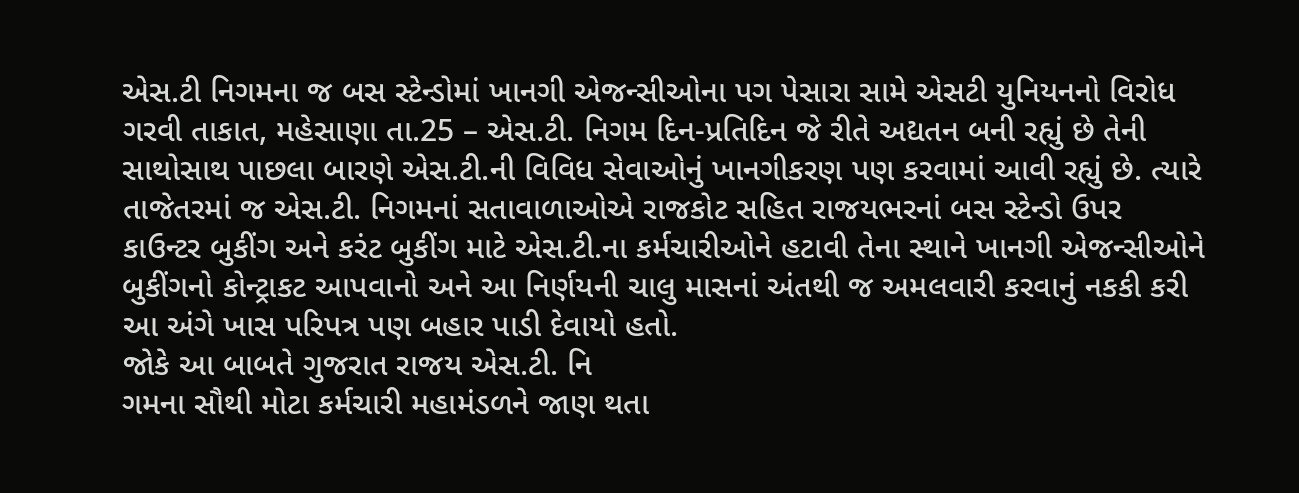એસ.ટી નિગમના જ બસ સ્ટેન્ડોમાં ખાનગી એજન્સીઓના પગ પેસારા સામે એસટી યુનિયનનો વિરોધ
ગરવી તાકાત, મહેસાણા તા.25 – એસ.ટી. નિગમ દિન-પ્રતિદિન જે રીતે અદ્યતન બની રહ્યું છે તેની સાથોસાથ પાછલા બારણે એસ.ટી.ની વિવિધ સેવાઓનું ખાનગીકરણ પણ કરવામાં આવી રહ્યું છે. ત્યારે તાજેતરમાં જ એસ.ટી. નિગમનાં સતાવાળાઓએ રાજકોટ સહિત રાજયભરનાં બસ સ્ટેન્ડો ઉપર કાઉન્ટર બુકીંગ અને કરંટ બુકીંગ માટે એસ.ટી.ના કર્મચારીઓને હટાવી તેના સ્થાને ખાનગી એજન્સીઓને બુકીંગનો કોન્ટ્રાકટ આપવાનો અને આ નિર્ણયની ચાલુ માસનાં અંતથી જ અમલવારી કરવાનું નકકી કરી આ અંગે ખાસ પરિપત્ર પણ બહાર પાડી દેવાયો હતો.
જોકે આ બાબતે ગુજરાત રાજય એસ.ટી. નિ
ગમના સૌથી મોટા કર્મચારી મહામંડળને જાણ થતા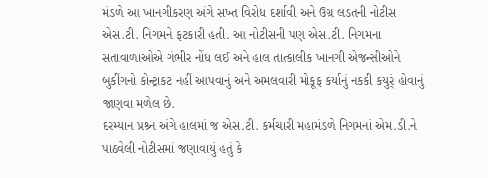મંડળે આ ખાનગીકરણ અંગે સખ્ત વિરોધ દર્શાવી અને ઉગ્ર લડતની નોટીસ એસ.ટી. નિગમને ફટકારી હતી. આ નોટીસની પણ એસ.ટી. નિગમના સતાવાળાઓએ ગંભીર નોંધ લઈ અને હાલ તાત્કાલીક ખાનગી એજન્સીઓને બુકીંગનો કોન્ટ્રાકટ નહીં આપવાનું અને અમલવારી મોકૂફ કર્યાનું નકકી કયુર્ં હોવાનું જાણવા મળેલ છે.
દરમ્યાન પ્રશ્ર્ન અંગે હાલમાં જ એસ.ટી. કર્મચારી મહામંડળે નિગમનાં એમ.ડી.ને પાઠવેલી નોટીસમાં જણાવાયું હતું કે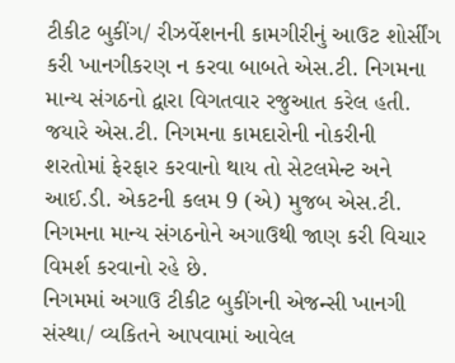ટીકીટ બુકીંગ/ રીઝર્વેશનની કામગીરીનું આઉટ શોર્સીંગ કરી ખાનગીકરણ ન કરવા બાબતે એસ.ટી. નિગમના માન્ય સંગઠનો દ્વારા વિગતવાર રજુઆત કરેલ હતી. જયારે એસ.ટી. નિગમના કામદારોની નોકરીની શરતોમાં ફેરફાર કરવાનો થાય તો સેટલમેન્ટ અને આઈ.ડી. એકટની કલમ 9 (એ) મુજબ એસ.ટી. નિગમના માન્ય સંગઠનોને અગાઉથી જાણ કરી વિચાર વિમર્શ કરવાનો રહે છે.
નિગમમાં અગાઉ ટીકીટ બુકીંગની એજન્સી ખાનગી સંસ્થા/ વ્યકિતને આપવામાં આવેલ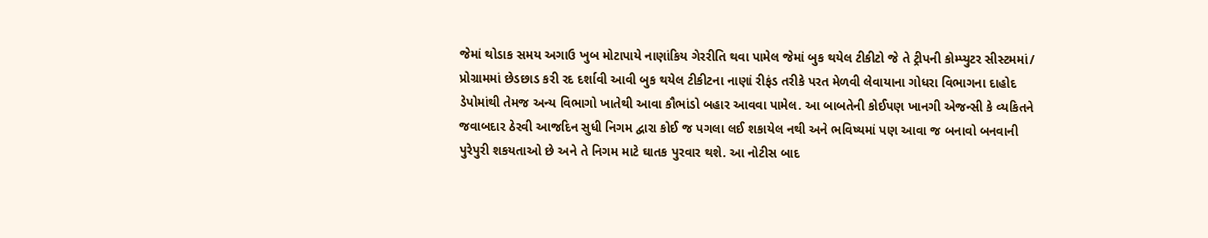જેમાં થોડાક સમય અગાઉ ખુબ મોટાપાયે નાણાંકિય ગેરરીતિ થવા પામેલ જેમાં બુક થયેલ ટીકીટો જે તે ટ્રીપની કોમ્પ્યુટર સીસ્ટમમાં/ પ્રોગ્રામમાં છેડછાડ કરી રદ દર્શાવી આવી બુક થયેલ ટીકીટના નાણાં રીફંડ તરીકે પરત મેળવી લેવાયાના ગોધરા વિભાગના દાહોદ ડેપોમાંથી તેમજ અન્ય વિભાગો ખાતેથી આવા કૌભાંડો બહાર આવવા પામેલ. આ બાબતેની કોઈપણ ખાનગી એજન્સી કે વ્યકિતને જવાબદાર ઠેરવી આજદિન સુધી નિગમ દ્વારા કોઈ જ પગલા લઈ શકાયેલ નથી અને ભવિષ્યમાં પણ આવા જ બનાવો બનવાની પુરેપુરી શકયતાઓ છે અને તે નિગમ માટે ઘાતક પુરવાર થશે. આ નોટીસ બાદ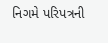નિગમે પરિપત્રની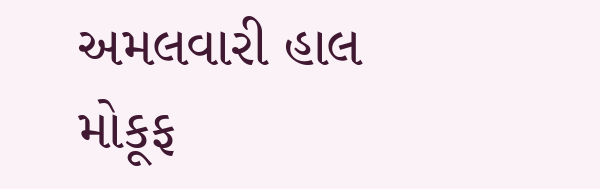અમલવારી હાલ મોકૂફ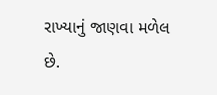રાખ્યાનું જાણવા મળેલ છે.